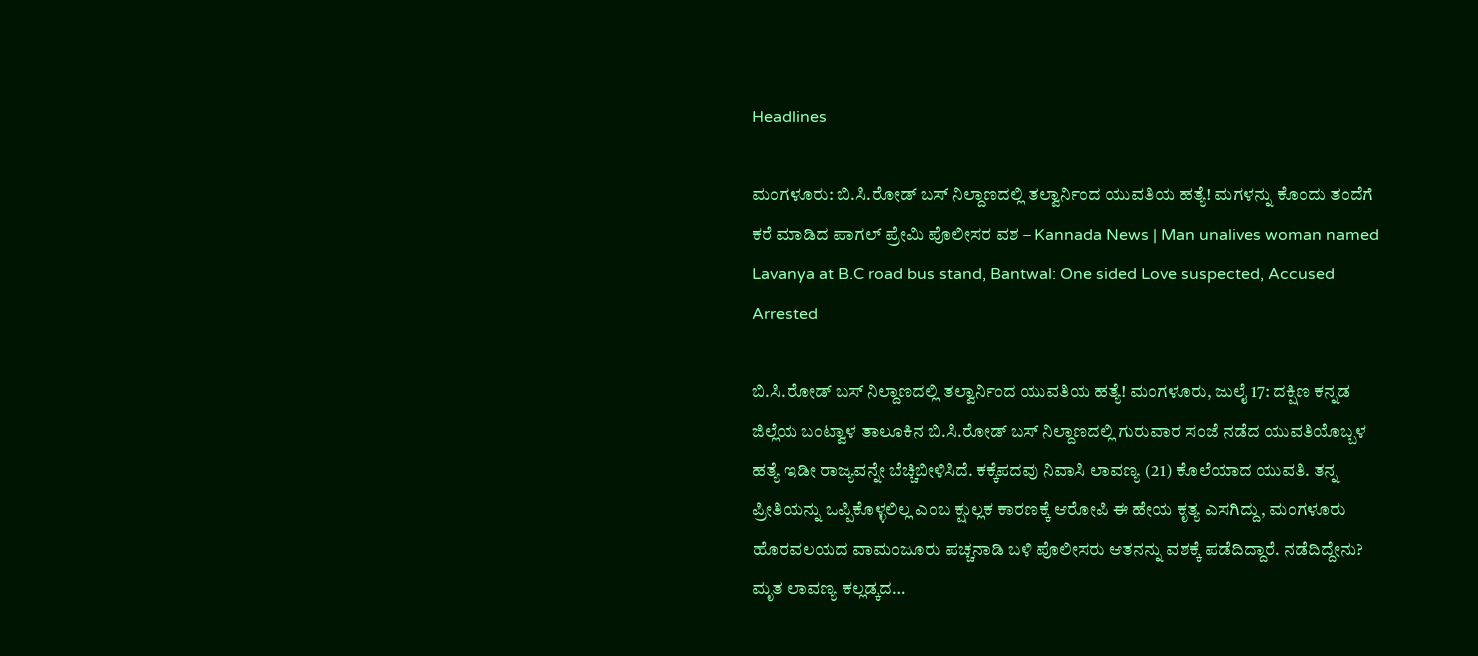Headlines

ಮಂಗಳೂರು: ಬಿ.ಸಿ.ರೋಡ್ ಬಸ್ ನಿಲ್ದಾಣದಲ್ಲಿ ತಲ್ವಾರ್ನಿಂದ ಯುವತಿಯ ಹತ್ಯೆ! ಮಗಳನ್ನು ಕೊಂದು ತಂದೆಗೆ ಕರೆ ಮಾಡಿದ ಪಾಗಲ್ ಪ್ರೇಮಿ ಪೊಲೀಸರ ವಶ – Kannada News | Man unalives woman named Lavanya at B.C road bus stand, Bantwal: One sided Love suspected, Accused Arrested

ಬಿ.ಸಿ.ರೋಡ್ ಬಸ್ ನಿಲ್ದಾಣದಲ್ಲಿ ತಲ್ವಾರ್ನಿಂದ ಯುವತಿಯ ಹತ್ಯೆ! ಮಂಗಳೂರು, ಜುಲೈ 17: ದಕ್ಷಿಣ ಕನ್ನಡ ಜಿಲ್ಲೆಯ ಬಂಟ್ವಾಳ ತಾಲೂಕಿನ ಬಿ.ಸಿ.ರೋಡ್ ಬಸ್ ನಿಲ್ದಾಣದಲ್ಲಿ ಗುರುವಾರ ಸಂಜೆ ನಡೆದ ಯುವತಿಯೊಬ್ಬಳ ಹತ್ಯೆ ಇಡೀ ರಾಜ್ಯವನ್ನೇ ಬೆಚ್ಚಿಬೀಳಿಸಿದೆ. ಕಕ್ಕೆಪದವು ನಿವಾಸಿ ಲಾವಣ್ಯ (21) ಕೊಲೆಯಾದ ಯುವತಿ. ತನ್ನ ಪ್ರೀತಿಯನ್ನು ಒಪ್ಪಿಕೊಳ್ಳಲಿಲ್ಲ ಎಂಬ ಕ್ಷುಲ್ಲಕ ಕಾರಣಕ್ಕೆ ಆರೋಪಿ ಈ ಹೇಯ ಕೃತ್ಯ ಎಸಗಿದ್ದು, ಮಂಗಳೂರು ಹೊರವಲಯದ ವಾಮಂಜೂರು ಪಚ್ಚನಾಡಿ ಬಳಿ ಪೊಲೀಸರು ಆತನನ್ನು ವಶಕ್ಕೆ ಪಡೆದಿದ್ದಾರೆ. ನಡೆದಿದ್ದೇನು? ಮೃತ ಲಾವಣ್ಯ ಕಲ್ಲಡ್ಕದ…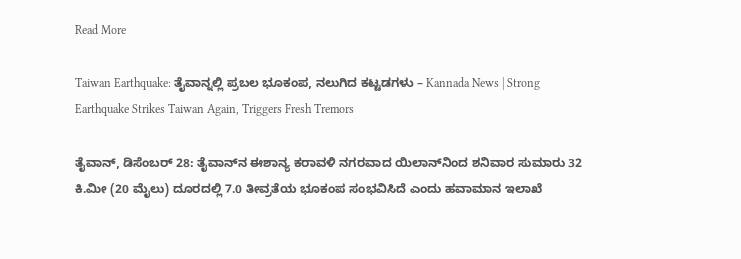Read More

Taiwan Earthquake: ತೈವಾನ್ನಲ್ಲಿ ಪ್ರಬಲ ಭೂಕಂಪ, ನಲುಗಿದ ಕಟ್ಟಡಗಳು – Kannada News | Strong Earthquake Strikes Taiwan Again, Triggers Fresh Tremors

ತೈವಾನ್, ಡಿಸೆಂಬರ್ 28: ತೈವಾನ್‌ನ ಈಶಾನ್ಯ ಕರಾವಳಿ ನಗರವಾದ ಯಿಲಾನ್‌ನಿಂದ ಶನಿವಾರ ಸುಮಾರು 32 ಕಿ.ಮೀ (20 ಮೈಲು) ದೂರದಲ್ಲಿ 7.0 ತೀವ್ರತೆಯ ಭೂಕಂಪ ಸಂಭವಿಸಿದೆ ಎಂದು ಹವಾಮಾನ ಇಲಾಖೆ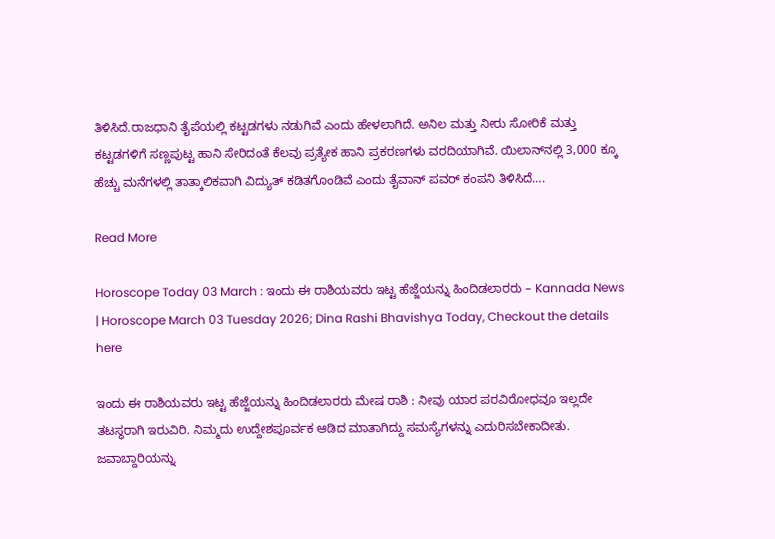ತಿಳಿಸಿದೆ.ರಾಜಧಾನಿ ತೈಪೆಯಲ್ಲಿ ಕಟ್ಟಡಗಳು ನಡುಗಿವೆ ಎಂದು ಹೇಳಲಾಗಿದೆ. ಅನಿಲ ಮತ್ತು ನೀರು ಸೋರಿಕೆ ಮತ್ತು ಕಟ್ಟಡಗಳಿಗೆ ಸಣ್ಣಪುಟ್ಟ ಹಾನಿ ಸೇರಿದಂತೆ ಕೆಲವು ಪ್ರತ್ಯೇಕ ಹಾನಿ ಪ್ರಕರಣಗಳು ವರದಿಯಾಗಿವೆ. ಯಿಲಾನ್‌ನಲ್ಲಿ 3,000 ಕ್ಕೂ ಹೆಚ್ಚು ಮನೆಗಳಲ್ಲಿ ತಾತ್ಕಾಲಿಕವಾಗಿ ವಿದ್ಯುತ್ ಕಡಿತಗೊಂಡಿವೆ ಎಂದು ತೈವಾನ್ ಪವರ್ ಕಂಪನಿ ತಿಳಿಸಿದೆ….

Read More

Horoscope Today 03 March : ಇಂದು ಈ ರಾಶಿಯವರು ಇಟ್ಟ ಹೆಜ್ಜೆಯನ್ನು ಹಿಂದಿಡಲಾರರು – Kannada News | Horoscope March 03 Tuesday 2026; Dina Rashi Bhavishya Today, Checkout the details here

ಇಂದು ಈ ರಾಶಿಯವರು ಇಟ್ಟ ಹೆಜ್ಜೆಯನ್ನು ಹಿಂದಿಡಲಾರರು ಮೇಷ ರಾಶಿ : ನೀವು ಯಾರ ಪರವಿರೋಧವೂ ಇಲ್ಲದೇ ತಟಸ್ಥರಾಗಿ ಇರುವಿರಿ. ನಿಮ್ಮದು ಉದ್ದೇಶಪೂರ್ವಕ ಆಡಿದ ಮಾತಾಗಿದ್ದು ಸಮಸ್ಯೆಗಳನ್ನು ಎದುರಿಸಬೇಕಾದೀತು. ಜವಾಬ್ದಾರಿಯನ್ನು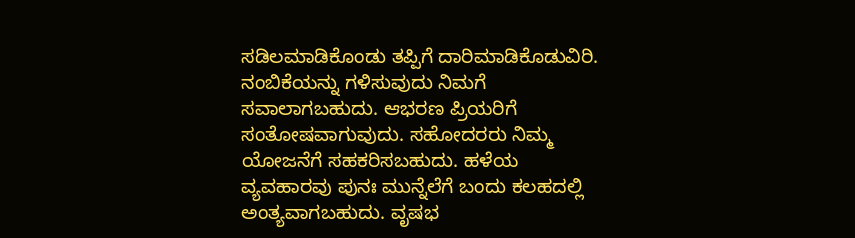ಸಡಿಲಮಾಡಿಕೊಂಡು ತಪ್ಪಿಗೆ ದಾರಿ‌ಮಾಡಿಕೊಡುವಿರಿ. ನಂಬಿಕೆಯನ್ನು ಗಳಿಸುವುದು ನಿಮಗೆ ಸವಾಲಾಗಬಹುದು. ಆಭರಣ ಪ್ರಿಯರಿಗೆ ಸಂತೋಷವಾಗುವುದು. ಸಹೋದರರು ನಿಮ್ಮ ಯೋಜನೆಗೆ ಸಹಕರಿಸಬಹುದು. ಹಳೆಯ ವ್ಯವಹಾರವು ಪುನಃ ಮುನ್ನೆಲೆಗೆ ಬಂದು ಕಲಹದಲ್ಲಿ ಅಂತ್ಯವಾಗಬಹುದು. ವೃಷಭ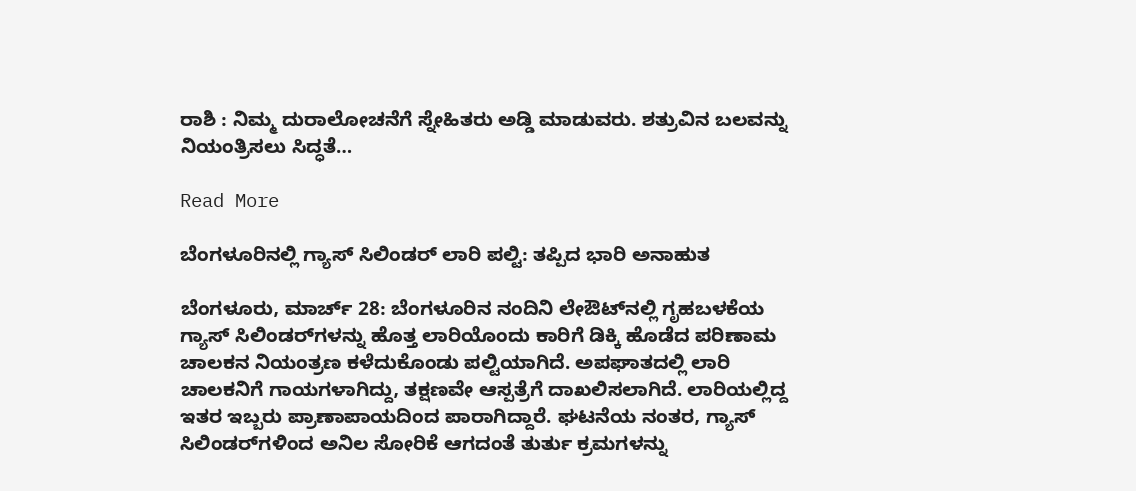ರಾಶಿ : ನಿಮ್ಮ ದುರಾಲೋಚನೆಗೆ ಸ್ನೇಹಿತರು ಅಡ್ಡಿ ಮಾಡುವರು. ಶತ್ರುವಿನ ಬಲವನ್ನು ನಿಯಂತ್ರಿಸಲು ಸಿದ್ಧತೆ…

Read More

ಬೆಂಗಳೂರಿನಲ್ಲಿ ಗ್ಯಾಸ್ ಸಿಲಿಂಡರ್ ಲಾರಿ ಪಲ್ಟಿ: ತಪ್ಪಿದ ಭಾರಿ ಅನಾಹುತ

ಬೆಂಗಳೂರು, ಮಾರ್ಚ್ 28: ಬೆಂಗಳೂರಿನ ನಂದಿನಿ ಲೇಔಟ್‌ನಲ್ಲಿ ಗೃಹಬಳಕೆಯ ಗ್ಯಾಸ್ ಸಿಲಿಂಡರ್‌ಗಳನ್ನು ಹೊತ್ತ ಲಾರಿಯೊಂದು ಕಾರಿಗೆ ಡಿಕ್ಕಿ ಹೊಡೆದ ಪರಿಣಾಮ ಚಾಲಕನ ನಿಯಂತ್ರಣ ಕಳೆದುಕೊಂಡು ಪಲ್ಟಿಯಾಗಿದೆ. ಅಪಘಾತದಲ್ಲಿ ಲಾರಿ ಚಾಲಕನಿಗೆ ಗಾಯಗಳಾಗಿದ್ದು, ತಕ್ಷಣವೇ ಆಸ್ಪತ್ರೆಗೆ ದಾಖಲಿಸಲಾಗಿದೆ. ಲಾರಿಯಲ್ಲಿದ್ದ ಇತರ ಇಬ್ಬರು ಪ್ರಾಣಾಪಾಯದಿಂದ ಪಾರಾಗಿದ್ದಾರೆ. ಘಟನೆಯ ನಂತರ, ಗ್ಯಾಸ್ ಸಿಲಿಂಡರ್‌ಗಳಿಂದ ಅನಿಲ ಸೋರಿಕೆ ಆಗದಂತೆ ತುರ್ತು ಕ್ರಮಗಳನ್ನು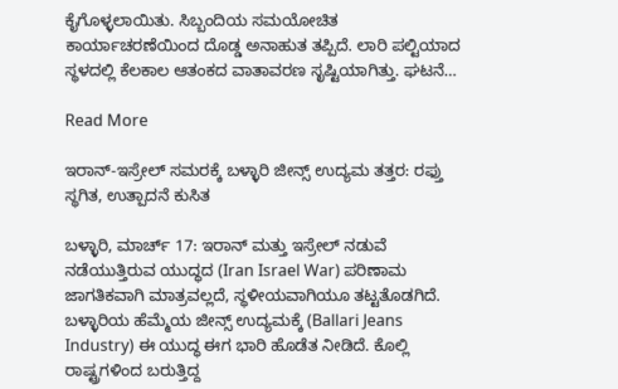ಕೈಗೊಳ್ಳಲಾಯಿತು. ಸಿಬ್ಬಂದಿಯ ಸಮಯೋಚಿತ ಕಾರ್ಯಾಚರಣೆಯಿಂದ ದೊಡ್ಡ ಅನಾಹುತ ತಪ್ಪಿದೆ. ಲಾರಿ ಪಲ್ಟಿಯಾದ ಸ್ಥಳದಲ್ಲಿ ಕೆಲಕಾಲ ಆತಂಕದ ವಾತಾವರಣ ಸೃಷ್ಟಿಯಾಗಿತ್ತು. ಘಟನೆ…

Read More

ಇರಾನ್-ಇಸ್ರೇಲ್ ಸಮರಕ್ಕೆ ಬಳ್ಳಾರಿ ಜೀನ್ಸ್ ಉದ್ಯಮ ತತ್ತರ: ರಫ್ತು ಸ್ಥಗಿತ, ಉತ್ಪಾದನೆ ಕುಸಿತ

ಬಳ್ಳಾರಿ, ಮಾರ್ಚ್ 17: ಇರಾನ್ ಮತ್ತು ಇಸ್ರೇಲ್ ನಡುವೆ ನಡೆಯುತ್ತಿರುವ ಯುದ್ಧದ (Iran Israel War) ಪರಿಣಾಮ ಜಾಗತಿಕವಾಗಿ ಮಾತ್ರವಲ್ಲದೆ, ಸ್ಥಳೀಯವಾಗಿಯೂ ತಟ್ಟತೊಡಗಿದೆ. ಬಳ್ಳಾರಿಯ ಹೆಮ್ಮೆಯ ಜೀನ್ಸ್ ಉದ್ಯಮಕ್ಕೆ (Ballari Jeans Industry) ಈ ಯುದ್ಧ ಈಗ ಭಾರಿ ಹೊಡೆತ ನೀಡಿದೆ. ಕೊಲ್ಲಿ ರಾಷ್ಟ್ರಗಳಿಂದ ಬರುತ್ತಿದ್ದ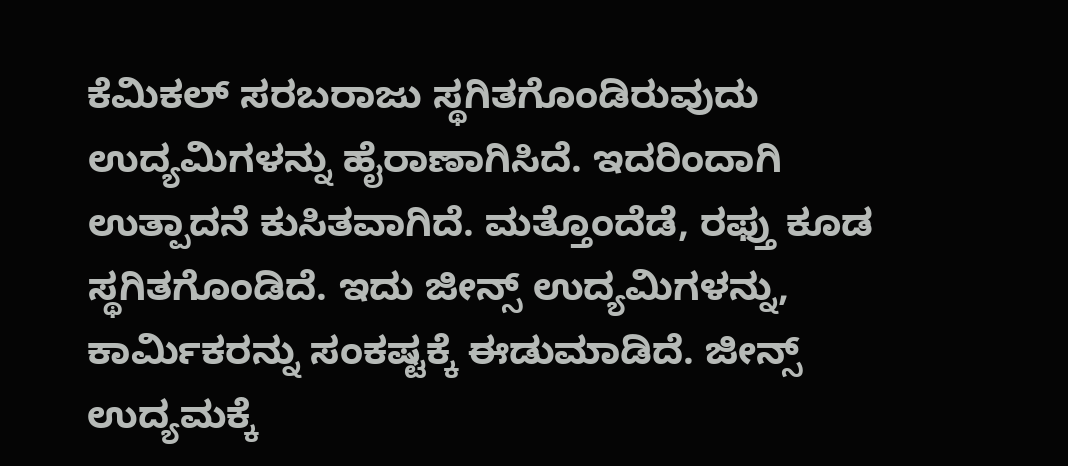ಕೆಮಿಕಲ್ ಸರಬರಾಜು ಸ್ಥಗಿತಗೊಂಡಿರುವುದು ಉದ್ಯಮಿಗಳನ್ನು ಹೈರಾಣಾಗಿಸಿದೆ. ಇದರಿಂದಾಗಿ ಉತ್ಪಾದನೆ ಕುಸಿತವಾಗಿದೆ. ಮತ್ತೊಂದೆಡೆ, ರಫ್ತು ಕೂಡ ಸ್ಥಗಿತಗೊಂಡಿದೆ. ಇದು ಜೀನ್ಸ್ ಉದ್ಯಮಿಗಳನ್ನು, ಕಾರ್ಮಿಕರನ್ನು ಸಂಕಷ್ಟಕ್ಕೆ ಈಡುಮಾಡಿದೆ. ಜೀನ್ಸ್ ಉದ್ಯಮಕ್ಕೆ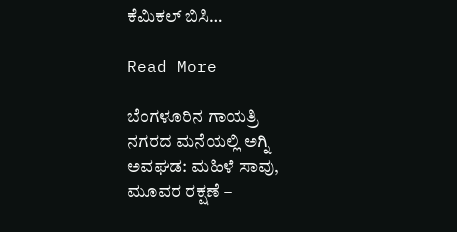ಕೆಮಿಕಲ್ ಬಿಸಿ…

Read More

ಬೆಂಗಳೂರಿನ ಗಾಯತ್ರಿ ನಗರದ ಮನೆಯಲ್ಲಿ ಅಗ್ನಿ ಅವಘಡ: ಮಹಿಳೆ ಸಾವು, ಮೂವರ ರಕ್ಷಣೆ –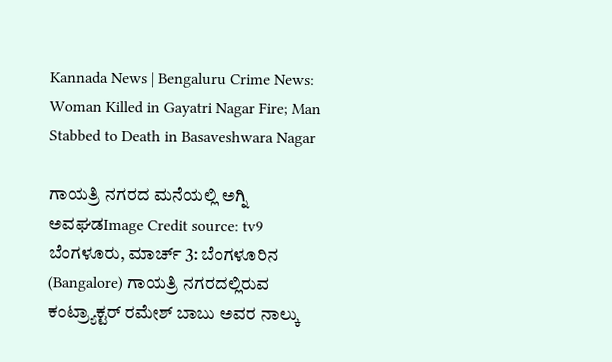Kannada News | Bengaluru Crime News: Woman Killed in Gayatri Nagar Fire; Man Stabbed to Death in Basaveshwara Nagar

ಗಾಯತ್ರಿ ನಗರದ ಮನೆಯಲ್ಲಿ ಅಗ್ನಿ ಅವಘಡImage Credit source: tv9 ಬೆಂಗಳೂರು, ಮಾರ್ಚ್ 3: ಬೆಂಗಳೂರಿನ (Bangalore) ಗಾಯತ್ರಿ ನಗರದಲ್ಲಿರುವ ಕಂಟ್ರ್ಯಾಕ್ಟರ್ ರಮೇಶ್ ಬಾಬು ಅವರ ನಾಲ್ಕು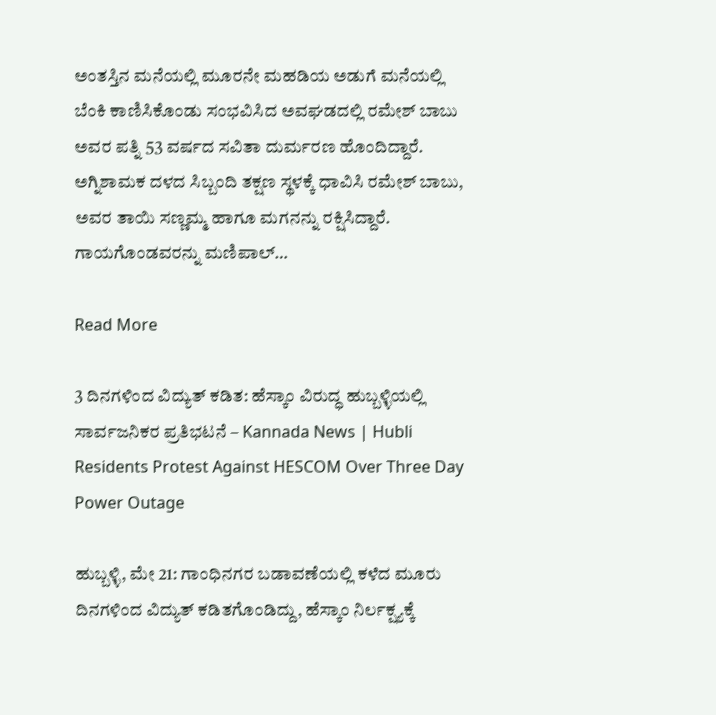ಅಂತಸ್ತಿನ ಮನೆಯಲ್ಲಿ ಮೂರನೇ ಮಹಡಿಯ ಅಡುಗೆ ಮನೆಯಲ್ಲಿ ಬೆಂಕಿ ಕಾಣಿಸಿಕೊಂಡು ಸಂಭವಿಸಿದ ಅವಘಡದಲ್ಲಿ ರಮೇಶ್ ಬಾಬು ಅವರ ಪತ್ನಿ 53 ವರ್ಷದ ಸವಿತಾ ದುರ್ಮರಣ ಹೊಂದಿದ್ದಾರೆ. ಅಗ್ನಿಶಾಮಕ ದಳದ ಸಿಬ್ಬಂದಿ ತಕ್ಷಣ ಸ್ಥಳಕ್ಕೆ ಧಾವಿಸಿ ರಮೇಶ್ ಬಾಬು, ಅವರ ತಾಯಿ ಸಣ್ಣಮ್ಮ ಹಾಗೂ ಮಗನನ್ನು ರಕ್ಷಿಸಿದ್ದಾರೆ. ಗಾಯಗೊಂಡವರನ್ನು ಮಣಿಪಾಲ್…

Read More

3 ದಿನಗಳಿಂದ ವಿದ್ಯುತ್ ಕಡಿತ: ಹೆಸ್ಕಾಂ ವಿರುದ್ಧ ಹುಬ್ಬಳ್ಳಿಯಲ್ಲಿ ಸಾರ್ವಜನಿಕರ ಪ್ರತಿಭಟನೆ – Kannada News | Hubli Residents Protest Against HESCOM Over Three Day Power Outage

ಹುಬ್ಬಳ್ಳಿ, ಮೇ 21: ಗಾಂಧಿನಗರ ಬಡಾವಣೆಯಲ್ಲಿ ಕಳೆದ ಮೂರು ದಿನಗಳಿಂದ ವಿದ್ಯುತ್ ಕಡಿತಗೊಂಡಿದ್ದು, ಹೆಸ್ಕಾಂ ನಿರ್ಲಕ್ಷ್ಯಕ್ಕೆ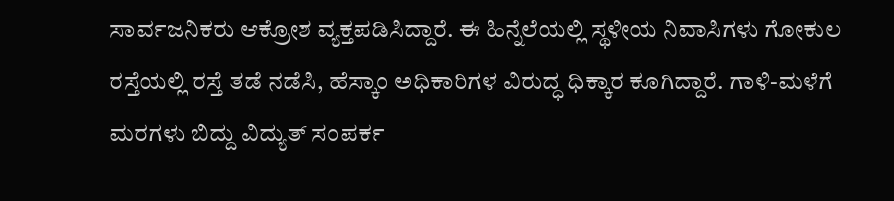ಸಾರ್ವಜನಿಕರು ಆಕ್ರೋಶ ವ್ಯಕ್ತಪಡಿಸಿದ್ದಾರೆ. ಈ ಹಿನ್ನೆಲೆಯಲ್ಲಿ ಸ್ಥಳೀಯ ನಿವಾಸಿಗಳು ಗೋಕುಲ ರಸ್ತೆಯಲ್ಲಿ ರಸ್ತೆ ತಡೆ ನಡೆಸಿ, ಹೆಸ್ಕಾಂ ಅಧಿಕಾರಿಗಳ ವಿರುದ್ಧ ಧಿಕ್ಕಾರ ಕೂಗಿದ್ದಾರೆ. ಗಾಳಿ-ಮಳೆಗೆ ಮರಗಳು ಬಿದ್ದು ವಿದ್ಯುತ್ ಸಂಪರ್ಕ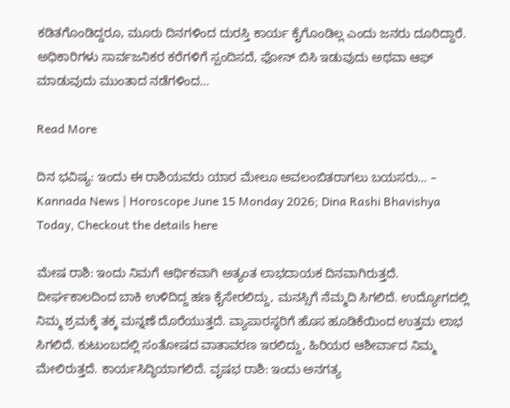ಕಡಿತಗೊಂಡಿದ್ದರೂ, ಮೂರು ದಿನಗಳಿಂದ ದುರಸ್ತಿ ಕಾರ್ಯ ಕೈಗೊಂಡಿಲ್ಲ ಎಂದು ಜನರು ದೂರಿದ್ದಾರೆ. ಅಧಿಕಾರಿಗಳು ಸಾರ್ವಜನಿಕರ ಕರೆಗಳಿಗೆ ಸ್ಪಂದಿಸದೆ, ಫೋನ್ ಬಿಸಿ ಇಡುವುದು ಅಥವಾ ಆಫ್ ಮಾಡುವುದು ಮುಂತಾದ ನಡೆಗಳಿಂದ…

Read More

ದಿನ ಭವಿಷ್ಯ: ಇಂದು ಈ ರಾಶಿಯವರು ಯಾರ ಮೇಲೂ ಅವಲಂಬಿತರಾಗಲು ಬಯಸರು… – Kannada News | Horoscope June 15 Monday 2026; Dina Rashi Bhavishya Today, Checkout the details here

ಮೇಷ ರಾಶಿ: ಇಂದು ನಿಮಗೆ ಆರ್ಥಿಕವಾಗಿ ಅತ್ಯಂತ ಲಾಭದಾಯಕ ದಿನವಾಗಿರುತ್ತದೆ. ದೀರ್ಘಕಾಲದಿಂದ ಬಾಕಿ ಉಳಿದಿದ್ದ ಹಣ ಕೈಸೇರಲಿದ್ದು, ಮನಸ್ಸಿಗೆ ನೆಮ್ಮದಿ ಸಿಗಲಿದೆ. ಉದ್ಯೋಗದಲ್ಲಿ ನಿಮ್ಮ ಶ್ರಮಕ್ಕೆ ತಕ್ಕ ಮನ್ನಣೆ ದೊರೆಯುತ್ತದೆ. ವ್ಯಾಪಾರಸ್ಥರಿಗೆ ಹೊಸ ಹೂಡಿಕೆಯಿಂದ ಉತ್ತಮ ಲಾಭ ಸಿಗಲಿದೆ. ಕುಟುಂಬದಲ್ಲಿ ಸಂತೋಷದ ವಾತಾವರಣ ಇರಲಿದ್ದು, ಹಿರಿಯರ ಆಶೀರ್ವಾದ ನಿಮ್ಮ ಮೇಲಿರುತ್ತದೆ. ಕಾರ್ಯಸಿದ್ಧಿಯಾಗಲಿದೆ. ವೃಷಭ ರಾಶಿ: ಇಂದು ಅನಗತ್ಯ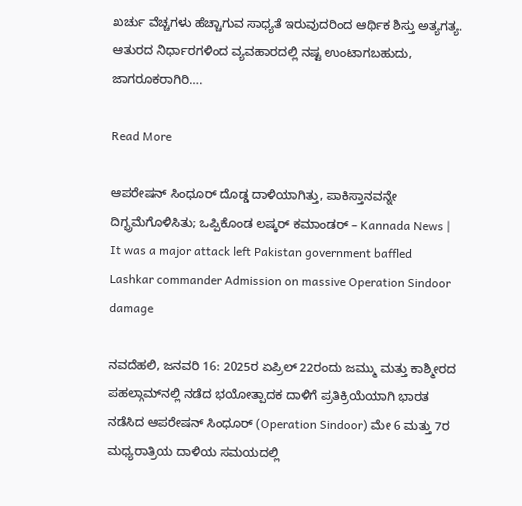ಖರ್ಚು ವೆಚ್ಚಗಳು ಹೆಚ್ಚಾಗುವ ಸಾಧ್ಯತೆ ಇರುವುದರಿಂದ ಆರ್ಥಿಕ ಶಿಸ್ತು ಅತ್ಯಗತ್ಯ. ಆತುರದ ನಿರ್ಧಾರಗಳಿಂದ ವ್ಯವಹಾರದಲ್ಲಿ ನಷ್ಟ ಉಂಟಾಗಬಹುದು, ಜಾಗರೂಕರಾಗಿರಿ….

Read More

ಆಪರೇಷನ್ ಸಿಂಧೂರ್ ದೊಡ್ಡ ದಾಳಿಯಾಗಿತ್ತು, ಪಾಕಿಸ್ತಾನವನ್ನೇ ದಿಗ್ಭ್ರಮೆಗೊಳಿಸಿತು; ಒಪ್ಪಿಕೊಂಡ ಲಷ್ಕರ್ ಕಮಾಂಡರ್ – Kannada News | It was a major attack left Pakistan government baffled Lashkar commander Admission on massive Operation Sindoor damage

ನವದೆಹಲಿ, ಜನವರಿ 16: 2025ರ ಏಪ್ರಿಲ್ 22ರಂದು ಜಮ್ಮು ಮತ್ತು ಕಾಶ್ಮೀರದ ಪಹಲ್ಗಾಮ್‌ನಲ್ಲಿ ನಡೆದ ಭಯೋತ್ಪಾದಕ ದಾಳಿಗೆ ಪ್ರತಿಕ್ರಿಯೆಯಾಗಿ ಭಾರತ ನಡೆಸಿದ ಆಪರೇಷನ್ ಸಿಂಧೂರ್ (Operation Sindoor) ಮೇ 6 ಮತ್ತು 7ರ ಮಧ್ಯರಾತ್ರಿಯ ದಾಳಿಯ ಸಮಯದಲ್ಲಿ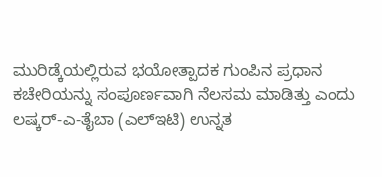ಮುರಿಡ್ಕೆಯಲ್ಲಿರುವ ಭಯೋತ್ಪಾದಕ ಗುಂಪಿನ ಪ್ರಧಾನ ಕಚೇರಿಯನ್ನು ಸಂಪೂರ್ಣವಾಗಿ ನೆಲಸಮ ಮಾಡಿತ್ತು ಎಂದು ಲಷ್ಕರ್-ಎ-ತೈಬಾ (ಎಲ್‌ಇಟಿ) ಉನ್ನತ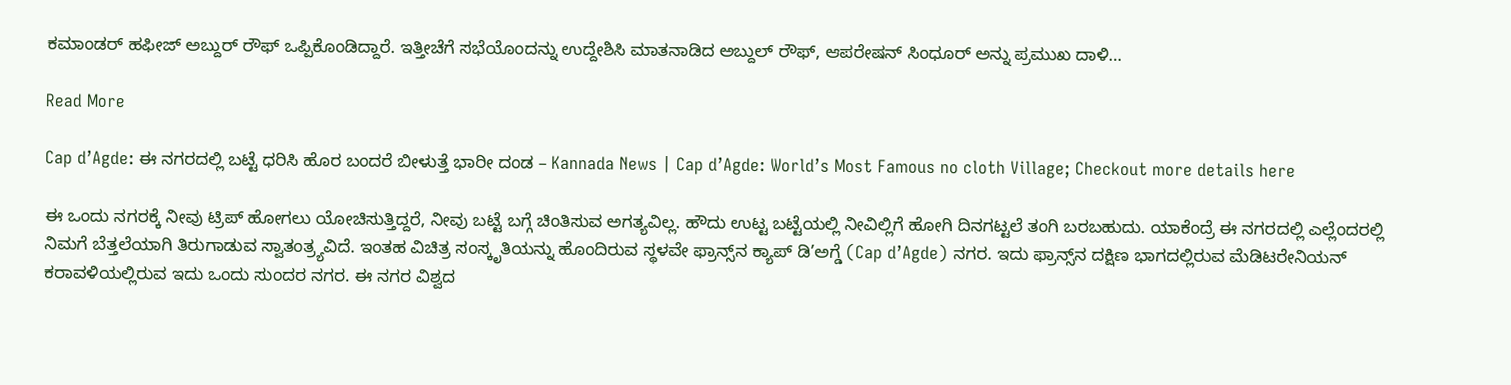ಕಮಾಂಡರ್ ಹಫೀಜ್ ಅಬ್ದುರ್ ರೌಫ್ ಒಪ್ಪಿಕೊಂಡಿದ್ದಾರೆ. ಇತ್ತೀಚೆಗೆ ಸಭೆಯೊಂದನ್ನು ಉದ್ದೇಶಿಸಿ ಮಾತನಾಡಿದ ಅಬ್ದುಲ್ ರೌಫ್, ಆಪರೇಷನ್ ಸಿಂಧೂರ್ ಅನ್ನು ಪ್ರಮುಖ ದಾಳಿ…

Read More

Cap d’Agde: ಈ ನಗರದಲ್ಲಿ ಬಟ್ಟೆ ಧರಿಸಿ ಹೊರ ಬಂದರೆ ಬೀಳುತ್ತೆ ಭಾರೀ ದಂಡ – Kannada News | Cap d’Agde: World’s Most Famous no cloth Village; Checkout more details here

ಈ ಒಂದು ನಗರಕ್ಕೆ ನೀವು ಟ್ರಿಪ್ ಹೋಗಲು ಯೋಚಿಸುತ್ತಿದ್ದರೆ, ನೀವು ಬಟ್ಟೆ ಬಗ್ಗೆ ಚಿಂತಿಸುವ ಅಗತ್ಯವಿಲ್ಲ. ಹೌದು ಉಟ್ಟ ಬಟ್ಟೆಯಲ್ಲಿ ನೀವಿಲ್ಲಿಗೆ ಹೋಗಿ ದಿನಗಟ್ಟಲೆ ತಂಗಿ ಬರಬಹುದು. ಯಾಕೆಂದ್ರೆ ಈ ನಗರದಲ್ಲಿ ಎಲ್ಲೆಂದರಲ್ಲಿ ನಿಮಗೆ ಬೆತ್ತಲೆಯಾಗಿ ತಿರುಗಾಡುವ ಸ್ವಾತಂತ್ರ್ಯವಿದೆ. ಇಂತಹ ವಿಚಿತ್ರ ಸಂಸ್ಕೃತಿಯನ್ನು ಹೊಂದಿರುವ ಸ್ಥಳವೇ ಫ್ರಾನ್ಸ್‌ನ ಕ್ಯಾಪ್ ಡಿ’ಅಗ್ಡೆ (Cap d’Agde) ನಗರ. ಇದು ಫ್ರಾನ್ಸ್‌ನ ದಕ್ಷಿಣ ಭಾಗದಲ್ಲಿರುವ ಮೆಡಿಟರೇನಿಯನ್ ಕರಾವಳಿಯಲ್ಲಿರುವ ಇದು ಒಂದು ಸುಂದರ ನಗರ. ಈ ನಗರ ವಿಶ್ವದ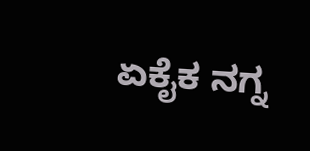ಏಕೈಕ ನಗ್ನ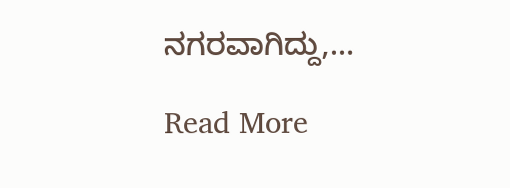ನಗರವಾಗಿದ್ದು,…

Read More